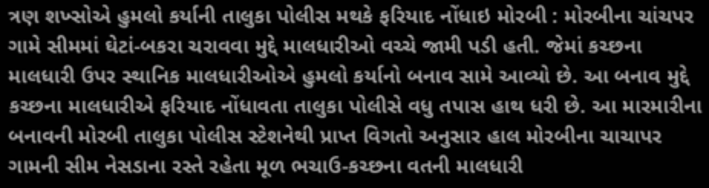ત્રણ શખ્સોએ હુમલો કર્યાની તાલુકા પોલીસ મથકે ફરિયાદ નોંધાઇ મોરબી : મોરબીના ચાંચપર ગામે સીમમાં ઘેટાં-બકરા ચરાવવા મુદ્દે માલધારીઓ વચ્ચે જામી પડી હતી. જેમાં કચ્છના માલધારી ઉપર સ્થાનિક માલધારીઓએ હુમલો કર્યાનો બનાવ સામે આવ્યો છે. આ બનાવ મુદ્દે કચ્છના માલધારીએ ફરિયાદ નોંધાવતા તાલુકા પોલીસે વધુ તપાસ હાથ ધરી છે. આ મારમારીના બનાવની મોરબી તાલુકા પોલીસ સ્ટેશનેથી પ્રાપ્ત વિગતો અનુસાર હાલ મોરબીના ચાચાપર ગામની સીમ નેસડાના રસ્તે રહેતા મૂળ ભચાઉ-કચ્છના વતની માલધારી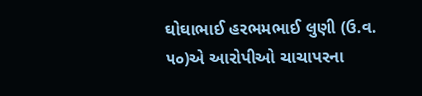ઘોઘાભાઈ હરભમભાઈ લુણી (ઉ.વ. ૫૦)એ આરોપીઓ ચાચાપરના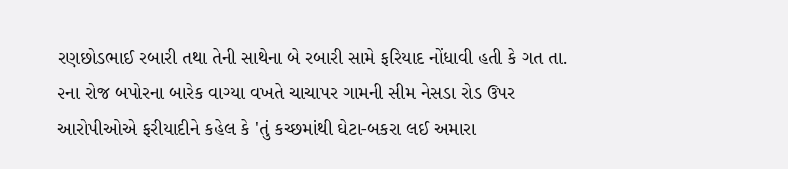રણછોડભાઈ રબારી તથા તેની સાથેના બે રબારી સામે ફરિયાદ નોંધાવી હતી કે ગત તા. ૨ના રોજ બપોરના બારેક વાગ્યા વખતે ચાચાપર ગામની સીમ નેસડા રોડ ઉપર આરોપીઓએ ફરીયાદીને કહેલ કે 'તું કચ્છમાંથી ઘેટા-બકરા લઈ અમારા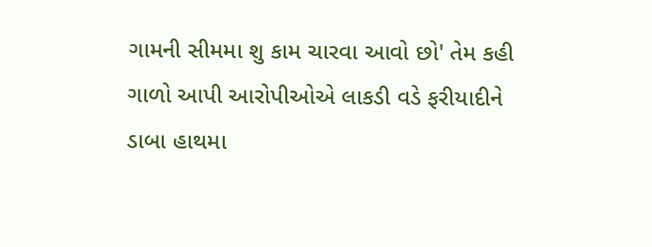ગામની સીમમા શુ કામ ચારવા આવો છો' તેમ કહી ગાળો આપી આરોપીઓએ લાકડી વડે ફરીયાદીને ડાબા હાથમા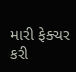મારી ફેક્ચર કરી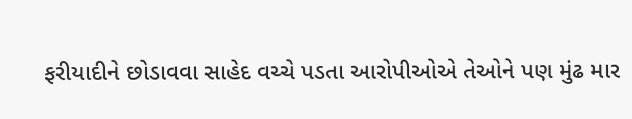ફરીયાદીને છોડાવવા સાહેદ વચ્ચે પડતા આરોપીઓએ તેઓને પણ મુંઢ માર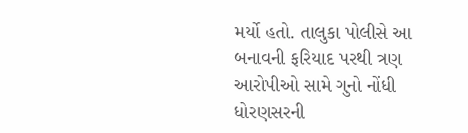મર્યો હતો. તાલુકા પોલીસે આ બનાવની ફરિયાદ પરથી ત્રણ આરોપીઓ સામે ગુનો નોંધી ધોરણસરની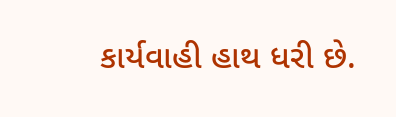કાર્યવાહી હાથ ધરી છે.